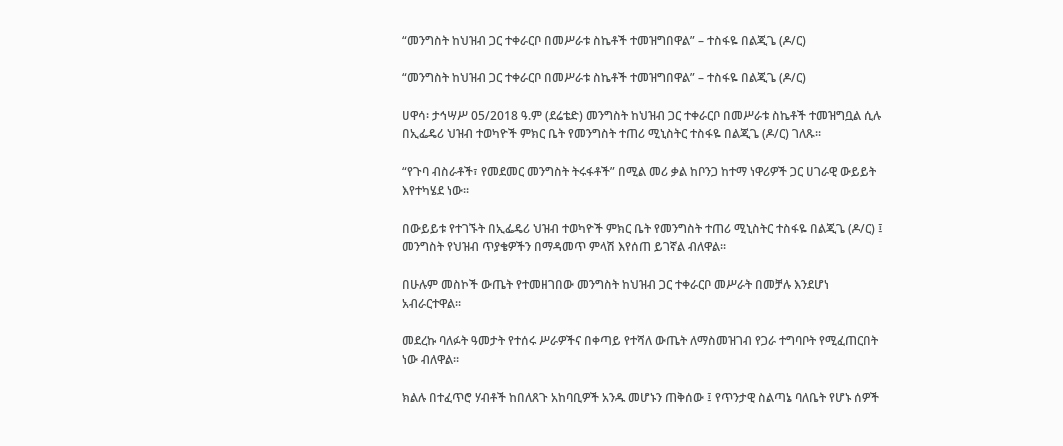“መንግስት ከህዝብ ጋር ተቀራርቦ በመሥራቱ ስኬቶች ተመዝግበዋል” – ተስፋዬ በልጂጌ (ዶ/ር)

“መንግስት ከህዝብ ጋር ተቀራርቦ በመሥራቱ ስኬቶች ተመዝግበዋል” – ተስፋዬ በልጂጌ (ዶ/ር)

ሀዋሳ፡ ታኅሣሥ 05/2018 ዓ.ም (ደሬቴድ) መንግስት ከህዝብ ጋር ተቀራርቦ በመሥራቱ ስኬቶች ተመዝግቧል ሲሉ በኢፌዴሪ ህዝብ ተወካዮች ምክር ቤት የመንግስት ተጠሪ ሚኒስትር ተስፋዬ በልጂጌ (ዶ/ር) ገለጹ፡፡

“የጉባ ብስራቶች፣ የመደመር መንግስት ትሩፋቶች” በሚል መሪ ቃል ከቦንጋ ከተማ ነዋሪዎች ጋር ሀገራዊ ውይይት እየተካሄደ ነው፡፡

በውይይቱ የተገኙት በኢፌዴሪ ህዝብ ተወካዮች ምክር ቤት የመንግስት ተጠሪ ሚኒስትር ተስፋዬ በልጂጌ (ዶ/ር) ፤ መንግስት የህዝብ ጥያቄዎችን በማዳመጥ ምላሽ እየሰጠ ይገኛል ብለዋል፡፡

በሁሉም መስኮች ውጤት የተመዘገበው መንግስት ከህዝብ ጋር ተቀራርቦ መሥራት በመቻሉ እንደሆነ አብራርተዋል፡፡

መደረኩ ባለፉት ዓመታት የተሰሩ ሥራዎችና በቀጣይ የተሻለ ውጤት ለማስመዝገብ የጋራ ተግባቦት የሚፈጠርበት ነው ብለዋል፡፡

ክልሉ በተፈጥሮ ሃብቶች ከበለጸጉ አከባቢዎች አንዱ መሆኑን ጠቅሰው ፤ የጥንታዊ ስልጣኔ ባለቤት የሆኑ ሰዎች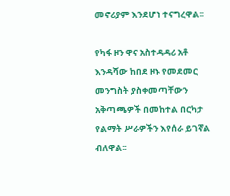መኖሪያም እንደሆነ ተናግረዋል፡፡

የካፋ ዞን ዋና አስተዳዳሪ አቶ እንዳሻው ከበደ ዞኑ የመደመር መንግስት ያስቀመጣቸውን አቅጣጫዎች በመከተል በርካታ የልማት ሥራዎችን እየሰራ ይገኛል ብለዋል፡፡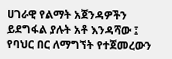ሀገራዊ የልማት አጀንዳዎችን ይደግፋል ያሉት አቶ እንዳሻው ፤ የባህር በር ለማግኘት የተጀመረውን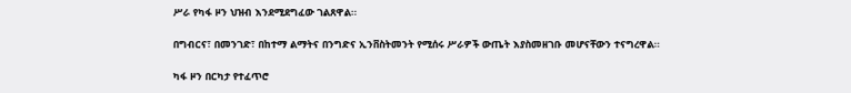ሥራ የካፋ ዞን ህዝብ እንደሚደግፈው ገልጸዋል፡፡

በግብርና፣ በመንገድ፣ በከተማ ልማትና በንግድና ኢንቨስትመንት የሚሰሩ ሥራዎች ውጤት እያስመዘገቡ መሆናቸውን ተናግረዋል፡፡

ካፋ ዞን በርካታ የተፈጥሮ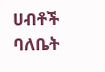ሀብቶች ባለቤት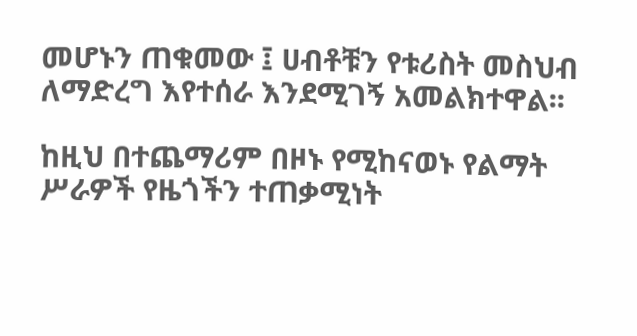መሆኑን ጠቁመው ፤ ሀብቶቹን የቱሪስት መስህብ ለማድረግ እየተሰራ እንደሚገኝ አመልክተዋል፡፡

ከዚህ በተጨማሪም በዞኑ የሚከናወኑ የልማት ሥራዎች የዜጎችን ተጠቃሚነት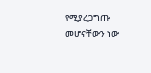የሚያረጋግጡ መሆናቸውን ነው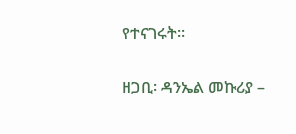የተናገሩት፡፡

ዘጋቢ፡ ዳንኤል መኩሪያ –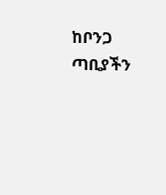ከቦንጋ ጣቢያችን